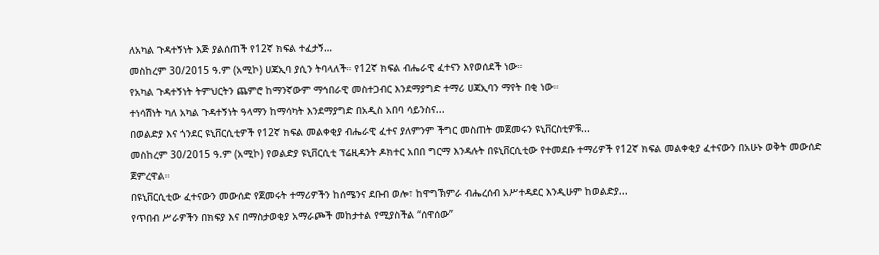ለአካል ጉዳተኝነት እጅ ያልሰጠች የ12ኛ ክፍል ተፈታኝ…
መስከረም 30/2015 ዓ.ም (አሚኮ) ሀጃኢባ ያሲን ትባላለች። የ12ኛ ክፍል ብሔራዊ ፈተናን እየወሰደች ነው።
የአካል ጉዳተኝነት ትምህርትን ጨምሮ ከማንኛውም ማኅበራዊ መስተጋብር እንደማያግድ ተማሪ ሀጃኢባን ማየት በቂ ነው።
ተነሳሽነት ካለ አካል ጉዳተኝነት ዓላማን ከማሳካት እንደማያግድ በአዲስ አበባ ሳይንስና...
በወልድያ እና ጎንደር ዩኒቨርሲቲዎች የ12ኛ ክፍል መልቀቂያ ብሔራዊ ፈተና ያለምንም ችግር መስጠት መጀመሩን ዩኒቨርስቲዎቹ...
መስከረም 30/2015 ዓ.ም (አሚኮ) የወልድያ ዩኒቨርሲቲ ፕሬዚዳንት ዶክተር አበበ ግርማ እንዳሉት በዩኒቨርሲቲው የተመደቡ ተማሪዎች የ12ኛ ክፍል መልቀቂያ ፈተናውን በአሁኑ ወቅት መውሰድ ጀምረዋል።
በዩኒቨርሲቲው ፈተናውን መውሰድ የጀመሩት ተማሪዎችን ከሰሜንና ደቡብ ወሎ፣ ከዋግኽምራ ብሔረሰብ አሥተዳደር እንዲሁም ከወልድያ...
የጥበብ ሥራዎችን በክፍያ እና በማስታወቂያ አማራጮች መከታተል የሚያስችል “ሰዋሰው”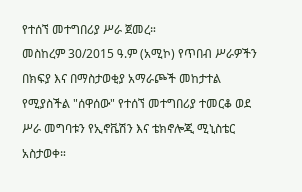የተሰኘ መተግበሪያ ሥራ ጀመረ።
መስከረም 30/2015 ዓ.ም (አሚኮ) የጥበብ ሥራዎችን በክፍያ እና በማስታወቂያ አማራጮች መከታተል የሚያስችል "ሰዋሰው" የተሰኘ መተግበሪያ ተመርቆ ወደ ሥራ መግባቱን የኢኖቬሽን እና ቴክኖሎጂ ሚኒስቴር አስታወቀ።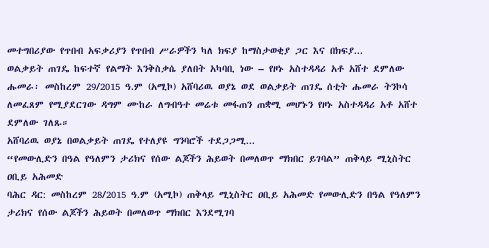መተግበሪያው የጥበብ አፍቃሪያን የጥበብ ሥራዎችን ካለ ክፍያ ከማስታወቂያ ጋር እና በክፍያ...
ወልቃይት ጠገዴ ከፍተኛ የልማት እንቅስቃሴ ያለበት አካባቢ ነው – የዞኑ አስተዳዳሪ አቶ አሸተ ደምለው
ሑመራ፡ መስከረም 29/2015 ዓ.ም (አሚኮ) አሸባሪዉ ወያኔ ወደ ወልቃይት ጠገዴ ሰቲት ሑመራ ትንኮሳ ለመፈጸም የሚያደርገው ዳግም ሙከራ ለግብዓተ መሬቱ መፋጠን ጠቋሚ መሆኑን የዞኑ አስተዳዳሪ አቶ አሸተ ደምለው ገለጹ።
አሸባሪዉ ወያኔ በወልቃይት ጠገዴ የተለያዩ ግንባሮች ተደጋጋሚ...
“የመውሊድን በዓል የዓለምን ታሪክና የሰው ልጆችን ሕይወት በመለወጥ ማክበር ይገባል” ጠቅላይ ሚኒስትር ዐቢይ አሕመድ
ባሕር ዳር: መስከረም 28/2015 ዓ.ም (አሚኮ) ጠቅላይ ሚኒስትር ዐቢይ አሕመድ የመውሊድን በዓል የዓለምን ታሪክና የሰው ልጆችን ሕይወት በመለወጥ ማክበር እንደሚገባ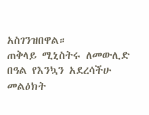አስገንዝበዋል።
ጠቅላይ ሚኒስትሩ ለመውሊድ በዓል የእንኳን አደረሳችሁ መልዕክት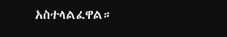አስተላልፈዋል።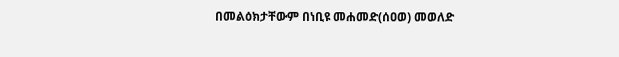በመልዕክታቸውም በነቢዩ መሐመድ(ሰዐወ) መወለድ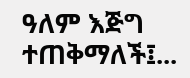ዓለም እጅግ ተጠቅማለች፤...